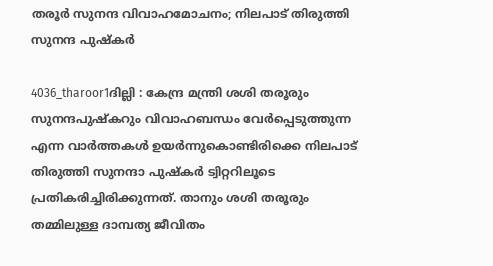തരൂര്‍ സുനന്ദ വിവാഹമോചനം; നിലപാട് തിരുത്തി സുനന്ദ പുഷ്‌കര്‍

4036_tharoor1ദില്ലി : കേന്ദ്ര മന്ത്രി ശശി തരൂരും സുനന്ദപുഷ്‌കറും വിവാഹബന്ധം വേര്‍പ്പെടുത്തുന്ന എന്ന വാര്‍ത്തകള്‍ ഉയര്‍ന്നുകൊണ്ടിരിക്കെ നിലപാട് തിരുത്തി സുനന്ദാ പുഷ്‌കര്‍ ട്വിറ്ററിലൂടെ പ്രതികരിച്ചിരിക്കുന്നത്. താനും ശശി തരൂരും തമ്മിലുള്ള ദാമ്പത്യ ജീവിതം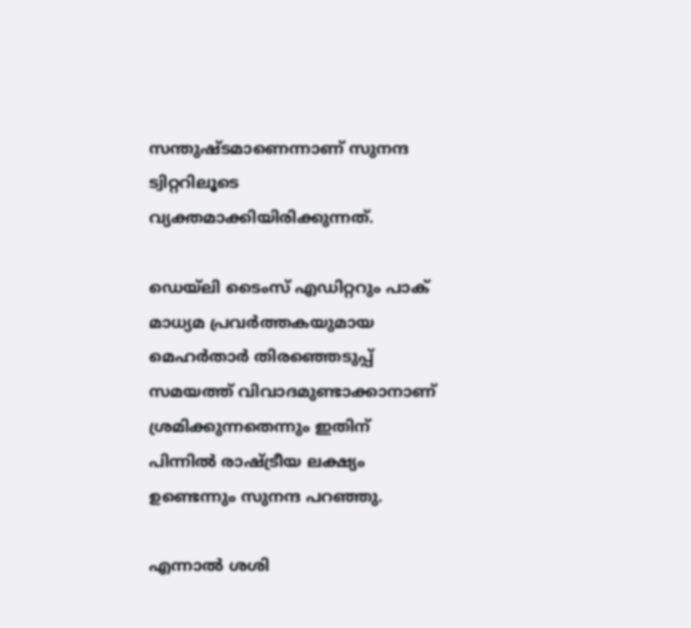സന്തുഷ്ടമാണെന്നാണ് സുനന്ദ ട്വിറ്ററിലൂടെ വ്യക്തമാക്കിയിരിക്കുന്നത്.

ഡെയ്‌ലി ടൈംസ് എഡിറ്ററും പാക് മാധ്യമ പ്രവര്‍ത്തകയുമായ മെഹര്‍താര്‍ തിരഞ്ഞെടുപ്പ് സമയത്ത് വിവാദമുണ്ടാക്കാനാണ് ശ്രമിക്കുന്നതെന്നും ഇതിന് പിന്നില്‍ രാഷ്ട്രീയ ലക്ഷ്യം ഉണ്ടെന്നും സുനന്ദ പറഞ്ഞു.

എന്നാല്‍ ശശി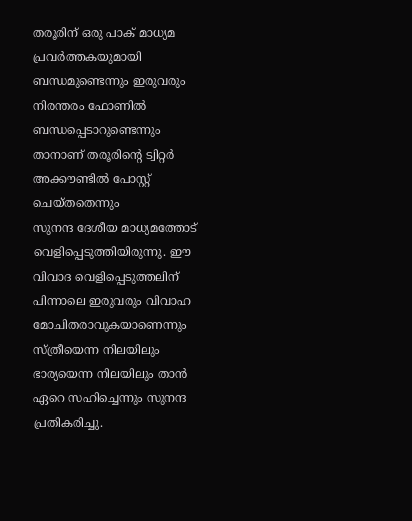തരൂരിന് ഒരു പാക് മാധ്യമ പ്രവര്‍ത്തകയുമായി ബന്ധമുണ്ടെന്നും ഇരുവരും നിരന്തരം ഫോണില്‍ ബന്ധപ്പെടാറുണ്ടെന്നും താനാണ് തരൂരിന്റെ ട്വിറ്റര്‍ അക്കൗണ്ടില്‍ പോസ്റ്റ് ചെയ്തതെന്നും
സുനന്ദ ദേശീയ മാധ്യമത്തോട് വെളിപ്പെടുത്തിയിരുന്നു. ഈ വിവാദ വെളിപ്പെടുത്തലിന് പിന്നാലെ ഇരുവരും വിവാഹ മോചിതരാവുകയാണെന്നും സ്ത്രീയെന്ന നിലയിലും ഭാര്യയെന്ന നിലയിലും താന്‍ ഏറെ സഹിച്ചെന്നും സുനന്ദ പ്രതികരിച്ചു.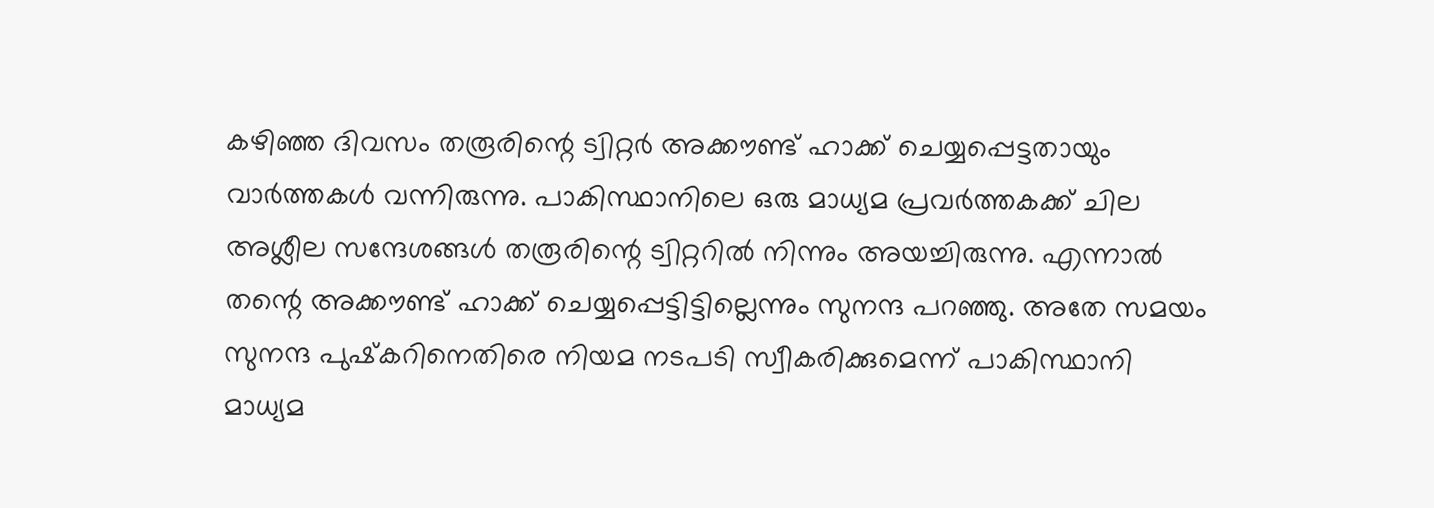കഴിഞ്ഞ ദിവസം തരൂരിന്റെ ട്വിറ്റര്‍ അക്കൗണ്ട് ഹാക്ക് ചെയ്യപ്പെട്ടതായും വാര്‍ത്തകള്‍ വന്നിരുന്നു. പാകിസ്ഥാനിലെ ഒരു മാധ്യമ പ്രവര്‍ത്തകക്ക് ചില അശ്ലീല സന്ദേശങ്ങള്‍ തരൂരിന്റെ ട്വിറ്ററില്‍ നിന്നും അയച്ചിരുന്നു. എന്നാല്‍ തന്റെ അക്കൗണ്ട് ഹാക്ക് ചെയ്യപ്പെട്ടിട്ടില്ലെന്നും സുനന്ദ പറഞ്ഞു. അതേ സമയം സുനന്ദ പുഷ്‌കറിനെതിരെ നിയമ നടപടി സ്വീകരിക്കുമെന്ന് പാകിസ്ഥാനി മാധ്യമ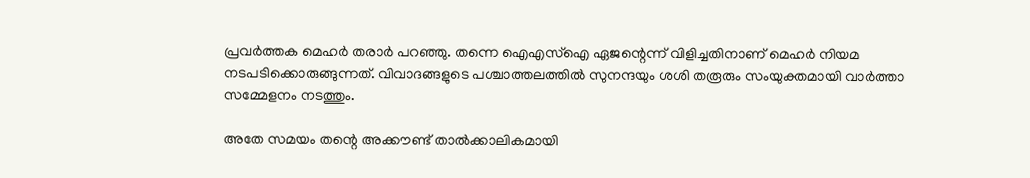പ്രവര്‍ത്തക മെഹര്‍ തരാര്‍ പറഞ്ഞു. തന്നെ ഐഎസ്‌ഐ ഏജന്റെന്ന് വിളിച്ചതിനാണ് മെഹര്‍ നിയമ നടപടിക്കൊരുങ്ങുന്നത്. വിവാദങ്ങളുടെ പശ്ചാത്തലത്തില്‍ സുനന്ദയും ശശി തരൂരും സംയുക്തമായി വാര്‍ത്താ സമ്മേളനം നടത്തും.

അതേ സമയം തന്റെ അക്കൗണ്ട് താല്‍ക്കാലികമായി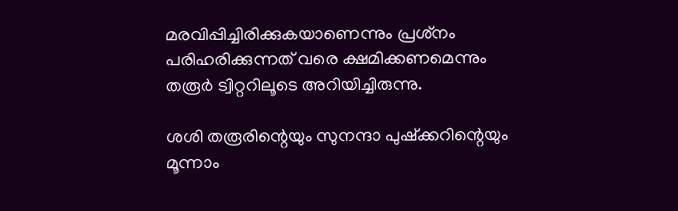മരവിപ്പിച്ചിരിക്കുകയാണെന്നും പ്രശ്‌നം പരിഹരിക്കുന്നത് വരെ ക്ഷമിക്കണമെന്നും തരൂര്‍ ട്വിറ്ററിലൂടെ അറിയിച്ചിരുന്നു.

ശശി തരൂരിന്റെയും സുനന്ദാ പുഷ്‌ക്കറിന്റെയും മൂന്നാം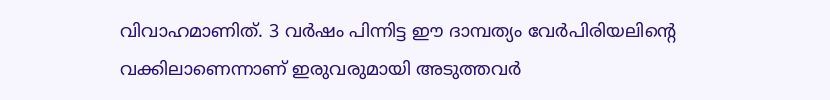വിവാഹമാണിത്. 3 വര്‍ഷം പിന്നിട്ട ഈ ദാമ്പത്യം വേര്‍പിരിയലിന്റെ വക്കിലാണെന്നാണ് ഇരുവരുമായി അടുത്തവര്‍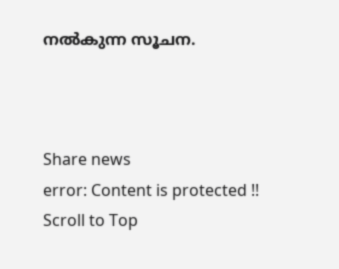നല്‍കുന്ന സൂചന.



Share news
error: Content is protected !!
Scroll to Top